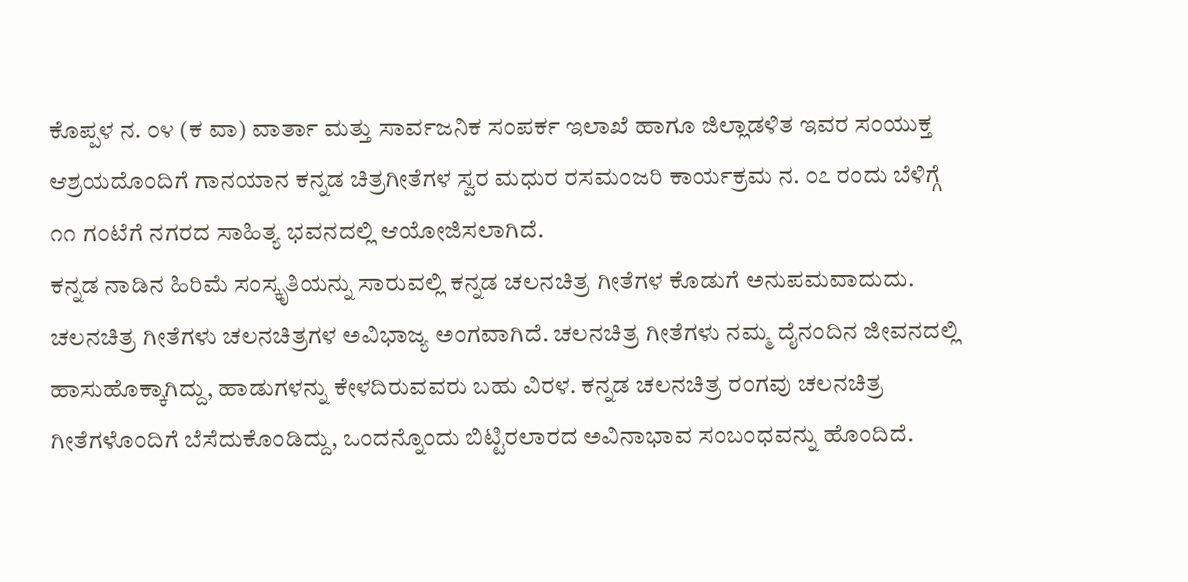ಕೊಪ್ಪಳ ನ. ೦೪ (ಕ ವಾ) ವಾರ್ತಾ ಮತ್ತು ಸಾರ್ವಜನಿಕ ಸಂಪರ್ಕ ಇಲಾಖೆ ಹಾಗೂ ಜಿಲ್ಲಾಡಳಿತ ಇವರ ಸಂಯುಕ್ತ ಆಶ್ರಯದೊಂದಿಗೆ ಗಾನಯಾನ ಕನ್ನಡ ಚಿತ್ರಗೀತೆಗಳ ಸ್ವರ ಮಧುರ ರಸಮಂಜರಿ ಕಾರ್ಯಕ್ರಮ ನ. ೦೭ ರಂದು ಬೆಳಿಗ್ಗೆ ೧೧ ಗಂಟೆಗೆ ನಗರದ ಸಾಹಿತ್ಯ ಭವನದಲ್ಲಿ ಆಯೋಜಿಸಲಾಗಿದೆ.
ಕನ್ನಡ ನಾಡಿನ ಹಿರಿಮೆ ಸಂಸ್ಕೃತಿಯನ್ನು ಸಾರುವಲ್ಲಿ ಕನ್ನಡ ಚಲನಚಿತ್ರ ಗೀತೆಗಳ ಕೊಡುಗೆ ಅನುಪಮವಾದುದು. ಚಲನಚಿತ್ರ ಗೀತೆಗಳು ಚಲನಚಿತ್ರಗಳ ಅವಿಭಾಜ್ಯ ಅಂಗವಾಗಿದೆ. ಚಲನಚಿತ್ರ ಗೀತೆಗಳು ನಮ್ಮ ದೈನಂದಿನ ಜೀವನದಲ್ಲಿ ಹಾಸುಹೊಕ್ಕಾಗಿದ್ದು, ಹಾಡುಗಳನ್ನು ಕೇಳದಿರುವವರು ಬಹು ವಿರಳ. ಕನ್ನಡ ಚಲನಚಿತ್ರ ರಂಗವು ಚಲನಚಿತ್ರ ಗೀತೆಗಳೊಂದಿಗೆ ಬೆಸೆದುಕೊಂಡಿದ್ದು, ಒಂದನ್ನೊಂದು ಬಿಟ್ಟಿರಲಾರದ ಅವಿನಾಭಾವ ಸಂಬಂಧವನ್ನು ಹೊಂದಿದೆ.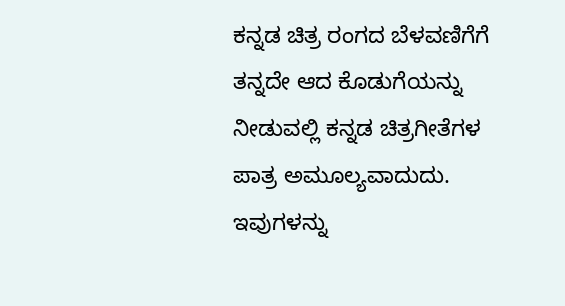ಕನ್ನಡ ಚಿತ್ರ ರಂಗದ ಬೆಳವಣಿಗೆಗೆ ತನ್ನದೇ ಆದ ಕೊಡುಗೆಯನ್ನು ನೀಡುವಲ್ಲಿ ಕನ್ನಡ ಚಿತ್ರಗೀತೆಗಳ ಪಾತ್ರ ಅಮೂಲ್ಯವಾದುದು. ಇವುಗಳನ್ನು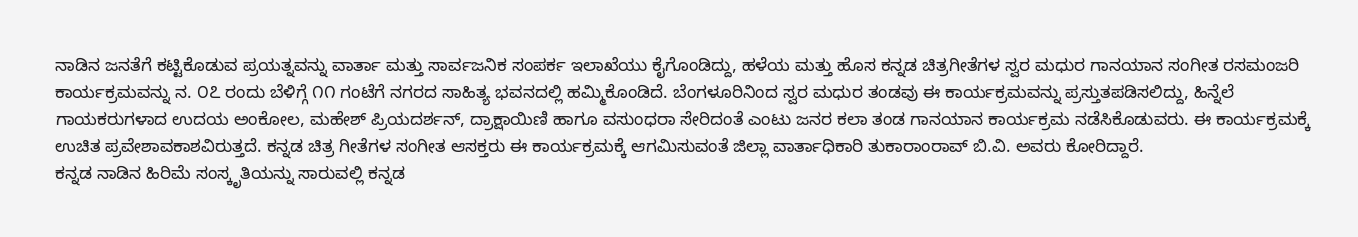ನಾಡಿನ ಜನತೆಗೆ ಕಟ್ಟಿಕೊಡುವ ಪ್ರಯತ್ನವನ್ನು ವಾರ್ತಾ ಮತ್ತು ಸಾರ್ವಜನಿಕ ಸಂಪರ್ಕ ಇಲಾಖೆಯು ಕೈಗೊಂಡಿದ್ದು, ಹಳೆಯ ಮತ್ತು ಹೊಸ ಕನ್ನಡ ಚಿತ್ರಗೀತೆಗಳ ಸ್ವರ ಮಧುರ ಗಾನಯಾನ ಸಂಗೀತ ರಸಮಂಜರಿ ಕಾರ್ಯಕ್ರಮವನ್ನು ನ. ೦೭ ರಂದು ಬೆಳಿಗ್ಗೆ ೧೧ ಗಂಟೆಗೆ ನಗರದ ಸಾಹಿತ್ಯ ಭವನದಲ್ಲಿ ಹಮ್ಮಿಕೊಂಡಿದೆ. ಬೆಂಗಳೂರಿನಿಂದ ಸ್ವರ ಮಧುರ ತಂಡವು ಈ ಕಾರ್ಯಕ್ರಮವನ್ನು ಪ್ರಸ್ತುತಪಡಿಸಲಿದ್ದು, ಹಿನ್ನೆಲೆ ಗಾಯಕರುಗಳಾದ ಉದಯ ಅಂಕೋಲ, ಮಹೇಶ್ ಪ್ರಿಯದರ್ಶನ್, ದ್ರಾಕ್ಷಾಯಿಣಿ ಹಾಗೂ ವಸುಂಧರಾ ಸೇರಿದಂತೆ ಎಂಟು ಜನರ ಕಲಾ ತಂಡ ಗಾನಯಾನ ಕಾರ್ಯಕ್ರಮ ನಡೆಸಿಕೊಡುವರು. ಈ ಕಾರ್ಯಕ್ರಮಕ್ಕೆ ಉಚಿತ ಪ್ರವೇಶಾವಕಾಶವಿರುತ್ತದೆ. ಕನ್ನಡ ಚಿತ್ರ ಗೀತೆಗಳ ಸಂಗೀತ ಆಸಕ್ತರು ಈ ಕಾರ್ಯಕ್ರಮಕ್ಕೆ ಆಗಮಿಸುವಂತೆ ಜಿಲ್ಲಾ ವಾರ್ತಾಧಿಕಾರಿ ತುಕಾರಾಂರಾವ್ ಬಿ.ವಿ. ಅವರು ಕೋರಿದ್ದಾರೆ.
ಕನ್ನಡ ನಾಡಿನ ಹಿರಿಮೆ ಸಂಸ್ಕೃತಿಯನ್ನು ಸಾರುವಲ್ಲಿ ಕನ್ನಡ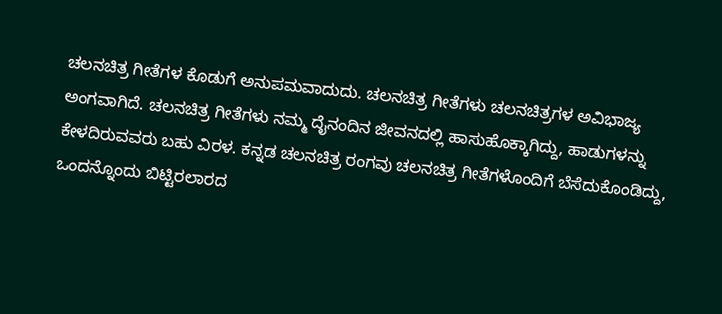ಚಲನಚಿತ್ರ ಗೀತೆಗಳ ಕೊಡುಗೆ ಅನುಪಮವಾದುದು. ಚಲನಚಿತ್ರ ಗೀತೆಗಳು ಚಲನಚಿತ್ರಗಳ ಅವಿಭಾಜ್ಯ ಅಂಗವಾಗಿದೆ. ಚಲನಚಿತ್ರ ಗೀತೆಗಳು ನಮ್ಮ ದೈನಂದಿನ ಜೀವನದಲ್ಲಿ ಹಾಸುಹೊಕ್ಕಾಗಿದ್ದು, ಹಾಡುಗಳನ್ನು ಕೇಳದಿರುವವರು ಬಹು ವಿರಳ. ಕನ್ನಡ ಚಲನಚಿತ್ರ ರಂಗವು ಚಲನಚಿತ್ರ ಗೀತೆಗಳೊಂದಿಗೆ ಬೆಸೆದುಕೊಂಡಿದ್ದು, ಒಂದನ್ನೊಂದು ಬಿಟ್ಟಿರಲಾರದ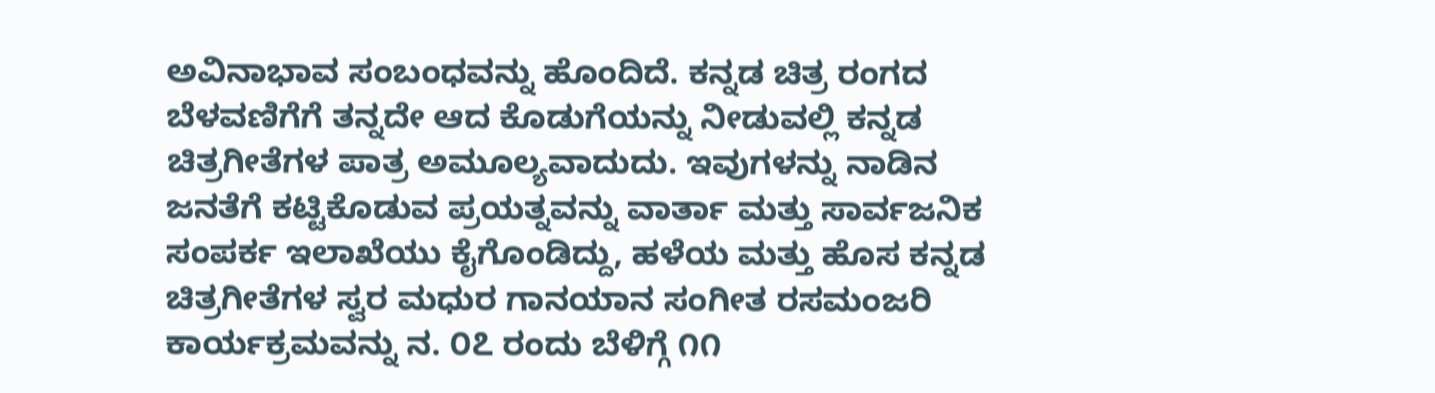ಅವಿನಾಭಾವ ಸಂಬಂಧವನ್ನು ಹೊಂದಿದೆ. ಕನ್ನಡ ಚಿತ್ರ ರಂಗದ ಬೆಳವಣಿಗೆಗೆ ತನ್ನದೇ ಆದ ಕೊಡುಗೆಯನ್ನು ನೀಡುವಲ್ಲಿ ಕನ್ನಡ ಚಿತ್ರಗೀತೆಗಳ ಪಾತ್ರ ಅಮೂಲ್ಯವಾದುದು. ಇವುಗಳನ್ನು ನಾಡಿನ ಜನತೆಗೆ ಕಟ್ಟಿಕೊಡುವ ಪ್ರಯತ್ನವನ್ನು ವಾರ್ತಾ ಮತ್ತು ಸಾರ್ವಜನಿಕ ಸಂಪರ್ಕ ಇಲಾಖೆಯು ಕೈಗೊಂಡಿದ್ದು, ಹಳೆಯ ಮತ್ತು ಹೊಸ ಕನ್ನಡ ಚಿತ್ರಗೀತೆಗಳ ಸ್ವರ ಮಧುರ ಗಾನಯಾನ ಸಂಗೀತ ರಸಮಂಜರಿ ಕಾರ್ಯಕ್ರಮವನ್ನು ನ. ೦೭ ರಂದು ಬೆಳಿಗ್ಗೆ ೧೧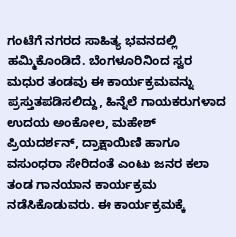ಗಂಟೆಗೆ ನಗರದ ಸಾಹಿತ್ಯ ಭವನದಲ್ಲಿ ಹಮ್ಮಿಕೊಂಡಿದೆ. ಬೆಂಗಳೂರಿನಿಂದ ಸ್ವರ ಮಧುರ ತಂಡವು ಈ ಕಾರ್ಯಕ್ರಮವನ್ನು ಪ್ರಸ್ತುತಪಡಿಸಲಿದ್ದು, ಹಿನ್ನೆಲೆ ಗಾಯಕರುಗಳಾದ ಉದಯ ಅಂಕೋಲ, ಮಹೇಶ್ ಪ್ರಿಯದರ್ಶನ್, ದ್ರಾಕ್ಷಾಯಿಣಿ ಹಾಗೂ ವಸುಂಧರಾ ಸೇರಿದಂತೆ ಎಂಟು ಜನರ ಕಲಾ ತಂಡ ಗಾನಯಾನ ಕಾರ್ಯಕ್ರಮ ನಡೆಸಿಕೊಡುವರು. ಈ ಕಾರ್ಯಕ್ರಮಕ್ಕೆ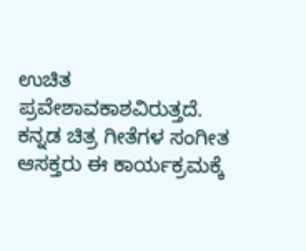ಉಚಿತ ಪ್ರವೇಶಾವಕಾಶವಿರುತ್ತದೆ. ಕನ್ನಡ ಚಿತ್ರ ಗೀತೆಗಳ ಸಂಗೀತ ಆಸಕ್ತರು ಈ ಕಾರ್ಯಕ್ರಮಕ್ಕೆ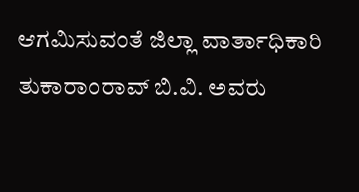ಆಗಮಿಸುವಂತೆ ಜಿಲ್ಲಾ ವಾರ್ತಾಧಿಕಾರಿ ತುಕಾರಾಂರಾವ್ ಬಿ.ವಿ. ಅವರು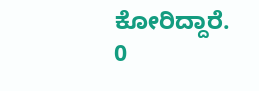ಕೋರಿದ್ದಾರೆ.
0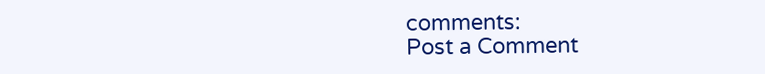comments:
Post a Comment